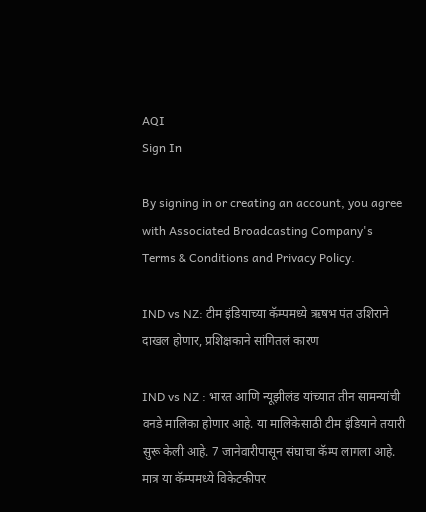AQI
Sign In

By signing in or creating an account, you agree with Associated Broadcasting Company's Terms & Conditions and Privacy Policy.

IND vs NZ: टीम इंडियाच्या कॅम्पमध्ये ऋषभ पंत उशिराने दाखल होणार, प्रशिक्षकाने सांगितलं कारण

IND vs NZ : भारत आणि न्यूझीलंड यांच्यात तीन सामन्यांची वनडे मालिका होणार आहे. या मालिकेसाठी टीम इंडियाने तयारी सुरू केली आहे. 7 जानेवारीपासून संघाचा कॅम्प लागला आहे. मात्र या कॅम्पमध्ये विकेटकीपर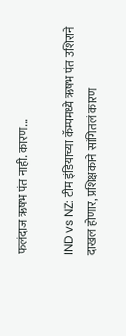फलंदाज ऋषभ पंत नाही. कारण...

IND vs NZ: टीम इंडियाच्या कॅम्पमध्ये ऋषभ पंत उशिराने दाखल होणार, प्रशिक्षकाने सांगितलं कारण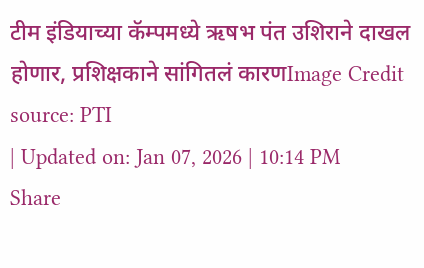टीम इंडियाच्या कॅम्पमध्ये ऋषभ पंत उशिराने दाखल होणार, प्रशिक्षकाने सांगितलं कारणImage Credit source: PTI
| Updated on: Jan 07, 2026 | 10:14 PM
Share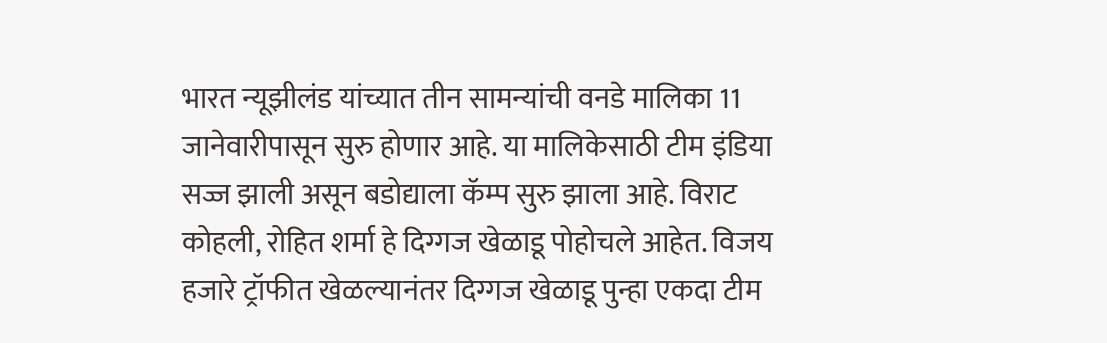भारत न्यूझीलंड यांच्यात तीन सामन्यांची वनडे मालिका 11 जानेवारीपासून सुरु होणार आहे. या मालिकेसाठी टीम इंडिया सज्ज झाली असून बडोद्याला कॅम्प सुरु झाला आहे. विराट कोहली, रोहित शर्मा हे दिग्गज खेळाडू पोहोचले आहेत. विजय हजारे ट्रॉफीत खेळल्यानंतर दिग्गज खेळाडू पुन्हा एकदा टीम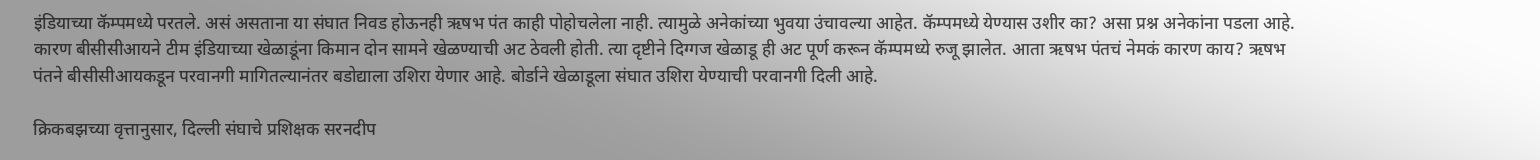इंडियाच्या कॅम्पमध्ये परतले. असं असताना या संघात निवड होऊनही ऋषभ पंत काही पोहोचलेला नाही. त्यामुळे अनेकांच्या भुवया उंचावल्या आहेत. कॅम्पमध्ये येण्यास उशीर का? असा प्रश्न अनेकांना पडला आहे. कारण बीसीसीआयने टीम इंडियाच्या खेळाडूंना किमान दोन सामने खेळण्याची अट ठेवली होती. त्या दृष्टीने दिग्गज खेळाडू ही अट पूर्ण करून कॅम्पमध्ये रुजू झालेत. आता ऋषभ पंतचं नेमकं कारण काय? ऋषभ पंतने बीसीसीआयकडून परवानगी मागितल्यानंतर बडोद्याला उशिरा येणार आहे. बोर्डाने खेळाडूला संघात उशिरा येण्याची परवानगी दिली आहे.

क्रिकबझच्या वृत्तानुसार, दिल्ली संघाचे प्रशिक्षक सरनदीप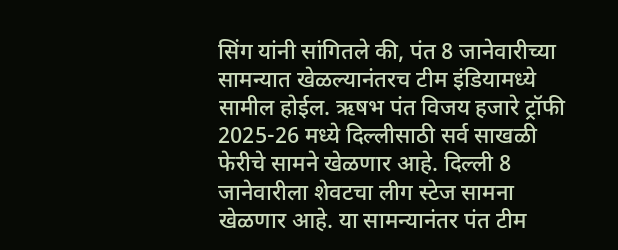सिंग यांनी सांगितले की, पंत 8 जानेवारीच्या सामन्यात खेळल्यानंतरच टीम इंडियामध्ये सामील होईल. ऋषभ पंत विजय हजारे ट्रॉफी 2025-26 मध्ये दिल्लीसाठी सर्व साखळी फेरीचे सामने खेळणार आहे. दिल्ली 8 जानेवारीला शेवटचा लीग स्टेज सामना खेळणार आहे. या सामन्यानंतर पंत टीम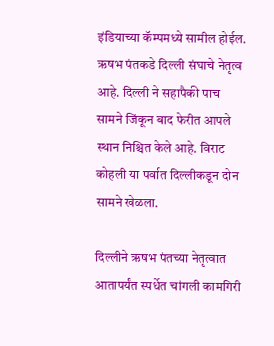इंडियाच्या कॅम्पमध्ये सामील होईल. ऋषभ पंतकडे दिल्ली संघाचे नेतृत्व आहे. दिल्ली ने सहापैकी पाच सामने जिंकून बाद फेरीत आपले स्थान निश्चित केले आहे. विराट कोहली या पर्वात दिल्लीकडून दोन सामने खेळला.

दिल्लीने ऋषभ पंतच्या नेतृत्वात आतापर्यंत स्पर्धेत चांगली कामगिरी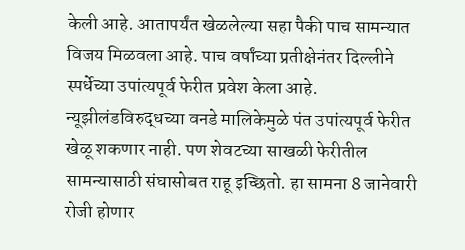केली आहे. आतापर्यंत खेळलेल्या सहा पैकी पाच सामन्यात विजय मिळवला आहे. पाच वर्षांच्या प्रतीक्षेनंतर दिल्लीने स्पर्धेच्या उपांत्यपूर्व फेरीत प्रवेश केला आहे. न्यूझीलंडविरुद्धच्या वनडे मालिकेमुळे पंत उपांत्यपूर्व फेरीत खेळू शकणार नाही. पण शेवटच्या साखळी फेरीतील सामन्यासाठी संघासोबत राहू इच्छितो. हा सामना 8 जानेवारी रोजी होणार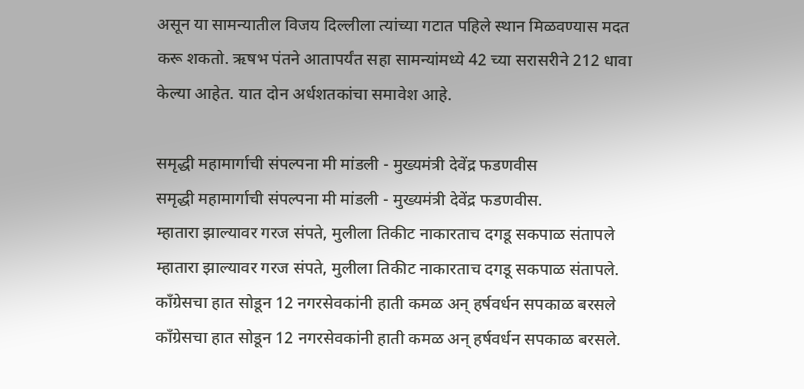असून या सामन्यातील विजय दिल्लीला त्यांच्या गटात पहिले स्थान मिळवण्यास मदत करू शकतो. ऋषभ पंतने आतापर्यंत सहा सामन्यांमध्ये 42 च्या सरासरीने 212 धावा केल्या आहेत. यात दोन अर्धशतकांचा समावेश आहे.

समृद्धी महामार्गाची संपल्पना मी मांडली - मुख्यमंत्री देवेंद्र फडणवीस
समृद्धी महामार्गाची संपल्पना मी मांडली - मुख्यमंत्री देवेंद्र फडणवीस.
म्हातारा झाल्यावर गरज संपते, मुलीला तिकीट नाकारताच दगडू सकपाळ संतापले
म्हातारा झाल्यावर गरज संपते, मुलीला तिकीट नाकारताच दगडू सकपाळ संतापले.
काँग्रेसचा हात सोडून 12 नगरसेवकांनी हाती कमळ अन् हर्षवर्धन सपकाळ बरसले
काँग्रेसचा हात सोडून 12 नगरसेवकांनी हाती कमळ अन् हर्षवर्धन सपकाळ बरसले.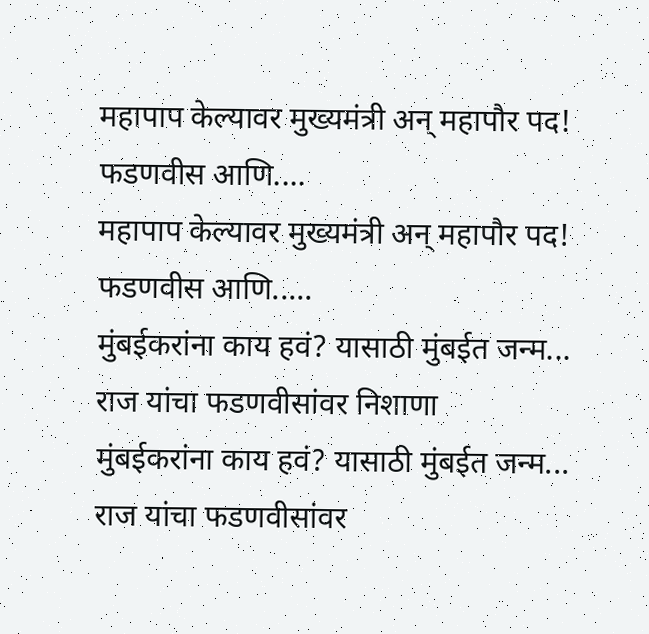महापाप केल्यावर मुख्यमंत्री अन् महापौर पद! फडणवीस आणि....
महापाप केल्यावर मुख्यमंत्री अन् महापौर पद! फडणवीस आणि.....
मुंबईकरांना काय हवं? यासाठी मुंबईत जन्म... राज यांचा फडणवीसांवर निशाणा
मुंबईकरांना काय हवं? यासाठी मुंबईत जन्म... राज यांचा फडणवीसांवर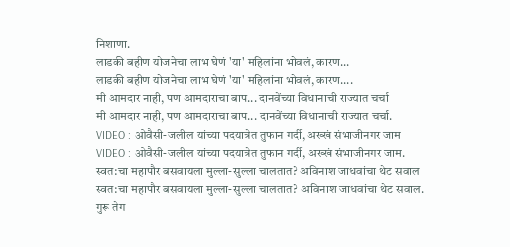निशाणा.
लाडकी बहीण योजनेचा लाभ घेणं 'या' महिलांना भोवलं, कारण...
लाडकी बहीण योजनेचा लाभ घेणं 'या' महिलांना भोवलं, कारण....
मी आमदार नाही, पण आमदाराचा बाप... दानवेंच्या विधानाची राज्यात चर्चा
मी आमदार नाही, पण आमदाराचा बाप... दानवेंच्या विधानाची राज्यात चर्चा.
VIDEO : ओवैसी-जलील यांच्या पदयात्रेत तुफान गर्दी, अख्खं संभाजीनगर जाम
VIDEO : ओवैसी-जलील यांच्या पदयात्रेत तुफान गर्दी, अख्खं संभाजीनगर जाम.
स्वत:चा महापौर बसवायला मुल्ला-सुल्ला चालतात? अविनाश जाधवांचा थेट सवाल
स्वत:चा महापौर बसवायला मुल्ला-सुल्ला चालतात? अविनाश जाधवांचा थेट सवाल.
गुरू तेग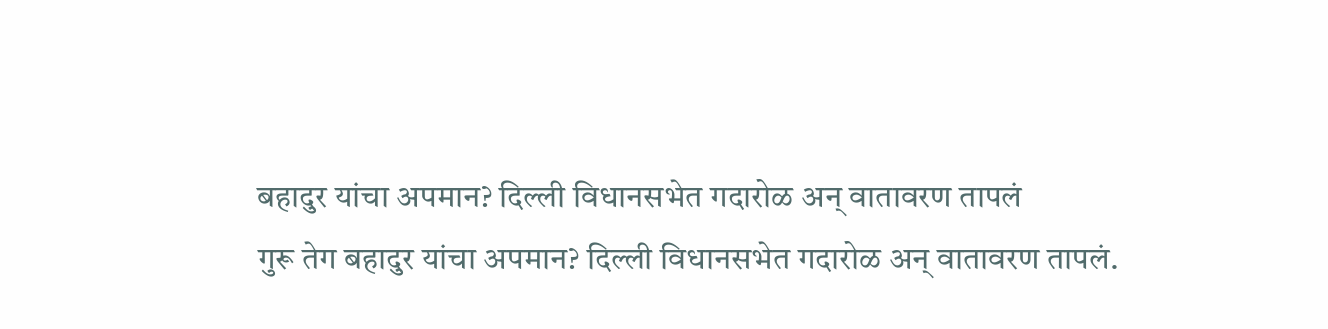बहादुर यांचा अपमान? दिल्ली विधानसभेत गदारोळ अन् वातावरण तापलं
गुरू तेग बहादुर यांचा अपमान? दिल्ली विधानसभेत गदारोळ अन् वातावरण तापलं.